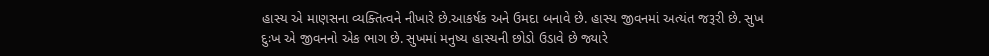હાસ્ય એ માણસના વ્યક્તિત્વને નીખારે છે.આકર્ષક અને ઉમદા બનાવે છે. હાસ્ય જીવનમાં અત્યંત જરૂરી છે. સુખ દુઃખ એ જીવનનો એક ભાગ છે. સુખમાં મનુષ્ય હાસ્યની છોડો ઉડાવે છે જ્યારે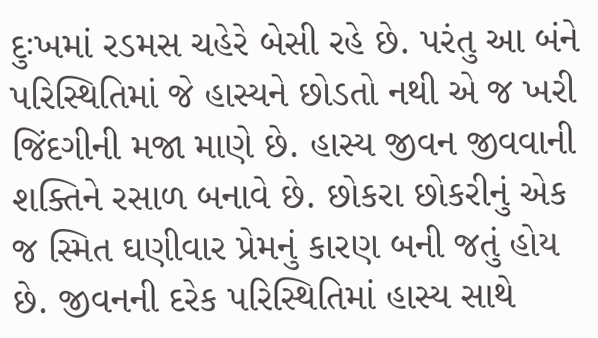દુઃખમાં રડમસ ચહેરે બેસી રહે છે. પરંતુ આ બંને પરિસ્થિતિમાં જે હાસ્યને છોડતો નથી એ જ ખરી જિંદગીની મજા માણે છે. હાસ્ય જીવન જીવવાની શક્તિને રસાળ બનાવે છે. છોકરા છોકરીનું એક જ સ્મિત ઘણીવાર પ્રેમનું કારણ બની જતું હોય છે. જીવનની દરેક પરિસ્થિતિમાં હાસ્ય સાથે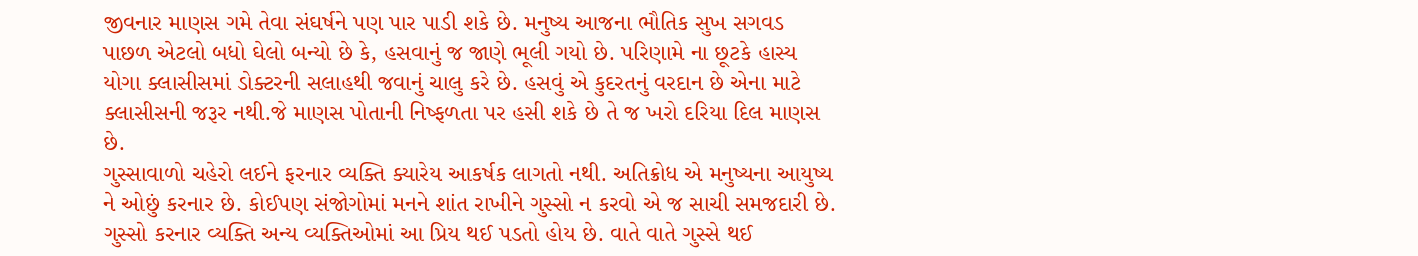જીવનાર માણસ ગમે તેવા સંઘર્ષને પણ પાર પાડી શકે છે. મનુષ્ય આજના ભૌતિક સુખ સગવડ પાછળ એટલો બધો ઘેલો બન્યો છે કે, હસવાનું જ જાણે ભૂલી ગયો છે. પરિણામે ના છૂટકે હાસ્ય યોગા ક્લાસીસમાં ડોક્ટરની સલાહથી જવાનું ચાલુ કરે છે. હસવું એ કુદરતનું વરદાન છે એના માટે ક્લાસીસની જરૂર નથી.જે માણસ પોતાની નિષ્ફળતા પર હસી શકે છે તે જ ખરો દરિયા દિલ માણસ છે.
ગુસ્સાવાળો ચહેરો લઈને ફરનાર વ્યક્તિ ક્યારેય આકર્ષક લાગતો નથી. અતિક્રોધ એ મનુષ્યના આયુષ્ય ને ઓછું કરનાર છે. કોઈપણ સંજોગોમાં મનને શાંત રાખીને ગુસ્સો ન કરવો એ જ સાચી સમજદારી છે. ગુસ્સો કરનાર વ્યક્તિ અન્ય વ્યક્તિઓમાં આ પ્રિય થઈ પડતો હોય છે. વાતે વાતે ગુસ્સે થઈ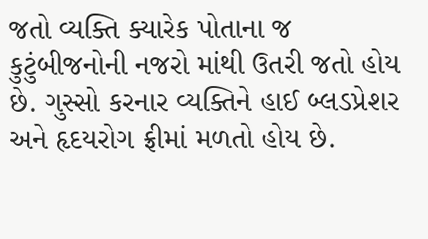જતો વ્યક્તિ ક્યારેક પોતાના જ કુટુંબીજનોની નજરો માંથી ઉતરી જતો હોય છે. ગુસ્સો કરનાર વ્યક્તિને હાઈ બ્લડપ્રેશર અને હૃદયરોગ ફ્રીમાં મળતો હોય છે.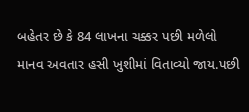બહેતર છે કે 84 લાખના ચક્કર પછી મળેલો માનવ અવતાર હસી ખુશીમાં વિતાવ્યો જાય.પછી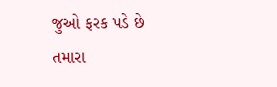જુઓ ફરક પડે છે તમારા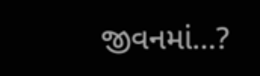જીવનમાં...?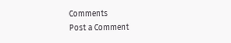Comments
Post a Comment